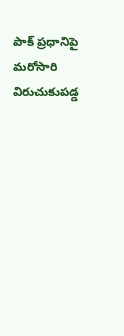పాక్ ప్రధానిపై మరోసారి విరుచుకుపడ్డ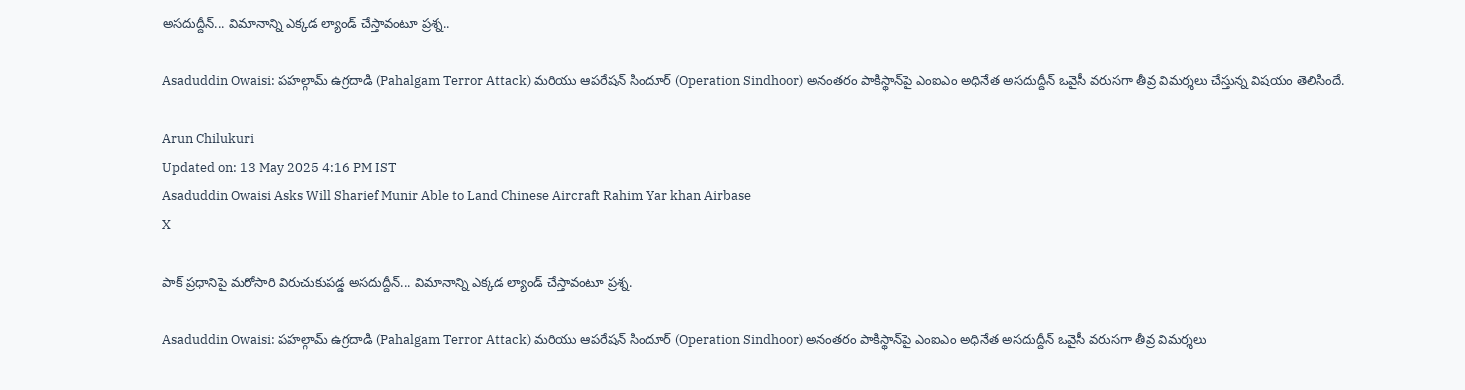అసదుద్దీన్... విమానాన్ని ఎక్కడ ల్యాండ్ చేస్తావంటూ ప్రశ్న..

Asaduddin Owaisi: పహల్గామ్ ఉగ్రదాడి (Pahalgam Terror Attack) మరియు ఆపరేషన్ సిందూర్ (Operation Sindhoor) అనంతరం పాకిస్థాన్‌పై ఎంఐఎం అధినేత అసదుద్దీన్ ఒవైసీ వరుసగా తీవ్ర విమర్శలు చేస్తున్న విషయం తెలిసిందే.

Arun Chilukuri
Updated on: 13 May 2025 4:16 PM IST
Asaduddin Owaisi Asks Will Sharief Munir Able to Land Chinese Aircraft Rahim Yar khan Airbase
X

పాక్ ప్రధానిపై మరోసారి విరుచుకుపడ్డ అసదుద్దీన్... విమానాన్ని ఎక్కడ ల్యాండ్ చేస్తావంటూ ప్రశ్న.

Asaduddin Owaisi: పహల్గామ్ ఉగ్రదాడి (Pahalgam Terror Attack) మరియు ఆపరేషన్ సిందూర్ (Operation Sindhoor) అనంతరం పాకిస్థాన్‌పై ఎంఐఎం అధినేత అసదుద్దీన్ ఒవైసీ వరుసగా తీవ్ర విమర్శలు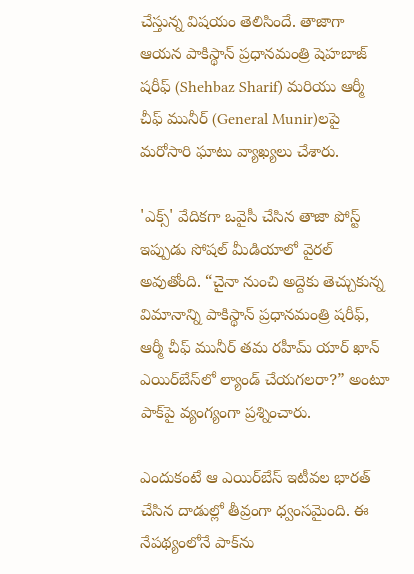చేస్తున్న విషయం తెలిసిందే. తాజాగా ఆయన పాకిస్థాన్ ప్రధానమంత్రి షెహబాజ్ షరీఫ్ (Shehbaz Sharif) మరియు ఆర్మీ చీఫ్ మునీర్ (General Munir)లపై మరోసారి ఘాటు వ్యాఖ్యలు చేశారు.

'ఎక్స్' వేదికగా ఒవైసీ చేసిన తాజా పోస్ట్ ఇప్పుడు సోషల్ మీడియాలో వైరల్‌ అవుతోంది. “చైనా నుంచి అద్దెకు తెచ్చుకున్న విమానాన్ని పాకిస్థాన్ ప్రధానమంత్రి షరీఫ్, ఆర్మీ చీఫ్ మునీర్ తమ రహీమ్ యార్ ఖాన్ ఎయిర్‌బేస్‌లో ల్యాండ్ చేయగలరా?” అంటూ పాక్‌పై వ్యంగ్యంగా ప్రశ్నించారు.

ఎందుకంటే ఆ ఎయిర్‌బేస్ ఇటీవ‌ల‌ భార‌త్ చేసిన దాడుల్లో తీవ్రంగా ధ్వంస‌మైంది. ఈ నేప‌థ్యంలోనే పాక్‌ను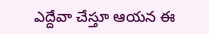ఎద్దేవా చేస్తూ ఆయ‌న ఈ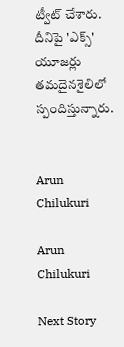ట్వీట్ చేశారు. దీనిపై 'ఎక్స్' యూజ‌ర్లు త‌మ‌దైన‌శైలిలో స్పందిస్తున్నారు.


Arun Chilukuri

Arun Chilukuri

Next Story